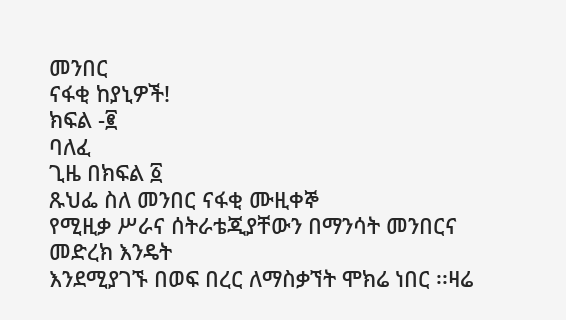መንበር
ናፋቂ ከያኒዎች!
ክፍል -፪
ባለፈ
ጊዜ በክፍል ፩
ጹህፌ ስለ መንበር ናፋቂ ሙዚቀኞ
የሚዚቃ ሥራና ሰትራቴጂያቸውን በማንሳት መንበርና መድረክ እንዴት
እንደሚያገኙ በወፍ በረር ለማስቃኘት ሞክሬ ነበር ፡፡ዛሬ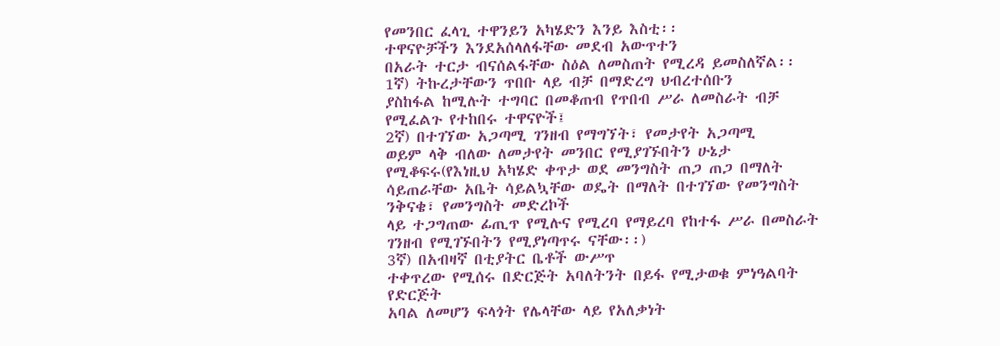የመንበር ፈላጊ ተዋንይን አካሄድን እንይ እስቲ፡፡
ተዋናዮቻችን እንደአሰላለፋቸው መደብ አውጥተን
በአራት ተርታ ብናሰልፋቸው ስዕል ለመስጠት የሚረዳ ይመስለኛል፡፡
1ኛ) ትኩረታቸውን ጥበቡ ላይ ብቻ በማድረግ ህብረተሰቡን
ያስከፋል ከሚሉት ተግባር በመቆጠብ የጥበብ ሥራ ለመስራት ብቻ የሚፈልጉ የተከበሩ ተዋናዮች፤
2ኛ) በተገኘው አጋጣሚ ገንዘብ የማግኘት፣ የመታየት አጋጣሚ
ወይም ላቅ ብለው ለመታየት መንበር የሚያገኙበትን ሁኔታ የሚቆፍሩ(የእነዚህ አካሄድ ቀጥታ ወደ መንግስት ጠጋ ጠጋ በማለት
ሳይጠራቸው አቤት ሳይልኳቸው ወዴት በማለት በተገኘው የመንግስት ንቅናቄ፣ የመንግስት መድረኮች
ላይ ተጋግጠው ፊጢጥ የሚሉና የሚረባ የማይረባ የከተፋ ሥራ በመስራት ገንዘብ የሚገኙበትን የሚያነጣጥሩ ናቸው፡፡)
3ኛ) በአብዛኛ በቲያትር ቤቶች ውሥጥ
ተቀጥረው የሚሰሩ በድርጅት አባለትንት በይፋ የሚታወቁ ምነዓልባት የድርጅት
አባል ለመሆን ፍላጎት የሌላቸው ላይ የአለቃነት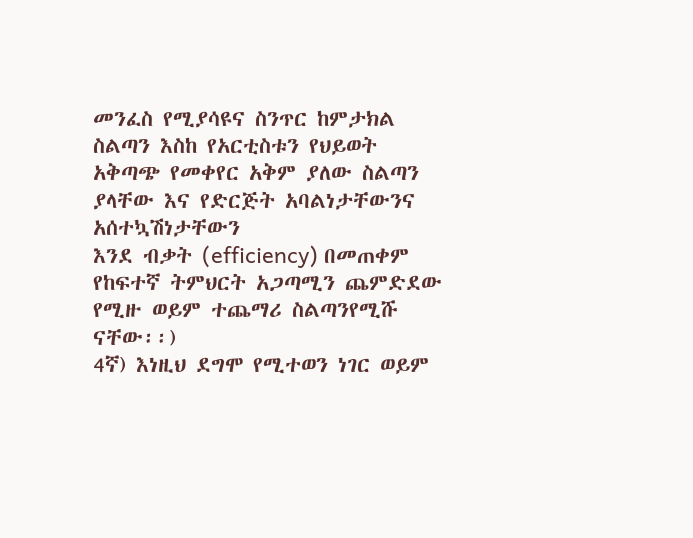መንፈስ የሚያሳዩና ስንጥር ከምታክል ስልጣን እስከ የአርቲስቱን የህይወት
አቅጣጭ የመቀየር አቅም ያለው ስልጣን ያላቸው እና የድርጅት አባልነታቸውንና አሰተኳሽነታቸውን
እንደ ብቃት (efficiency) በመጠቀም የከፍተኛ ትምህርት አጋጣሚን ጨምድደው የሚዙ ወይም ተጨማሪ ስልጣንየሚሹ ናቸው፡፡)
4ኛ) እነዚህ ደግሞ የሚተወን ነገር ወይም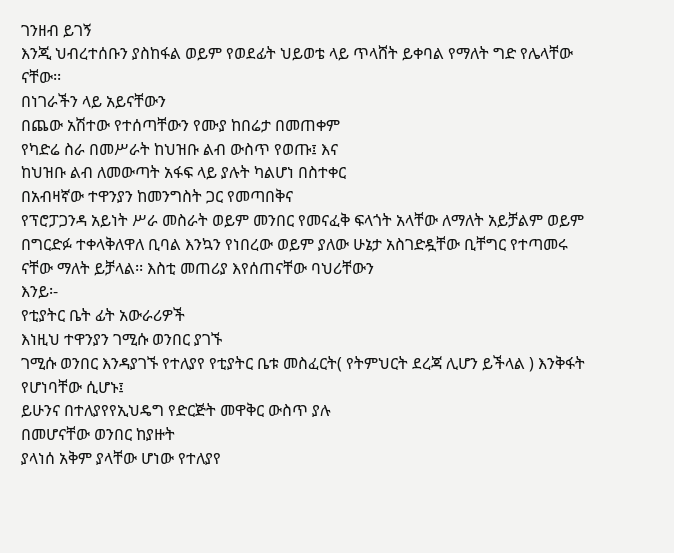ገንዘብ ይገኝ
እንጂ ህብረተሰቡን ያስከፋል ወይም የወደፊት ህይወቴ ላይ ጥላሸት ይቀባል የማለት ግድ የሌላቸው ናቸው፡፡
በነገራችን ላይ አይናቸውን
በጨው አሽተው የተሰጣቸውን የሙያ ከበሬታ በመጠቀም
የካድሬ ስራ በመሥራት ከህዝቡ ልብ ውስጥ የወጡ፤ እና
ከህዝቡ ልብ ለመውጣት አፋፍ ላይ ያሉት ካልሆነ በስተቀር
በአብዛኛው ተዋንያን ከመንግስት ጋር የመጣበቅና
የፕሮፓጋንዳ አይነት ሥራ መስራት ወይም መንበር የመናፈቅ ፍላጎት አላቸው ለማለት አይቻልም ወይም በግርድፉ ተቀላቅለዋለ ቢባል እንኳን የነበረው ወይም ያለው ሁኔታ አስገድዷቸው ቢቸግር የተጣመሩ
ናቸው ማለት ይቻላል፡፡ እስቲ መጠሪያ እየሰጠናቸው ባህሪቸውን
እንይ፡-
የቲያትር ቤት ፊት አውራሪዎች
እነዚህ ተዋንያን ገሚሱ ወንበር ያገኙ
ገሚሱ ወንበር እንዳያገኙ የተለያየ የቲያትር ቤቱ መስፈርት( የትምህርት ደረጃ ሊሆን ይችላል ) እንቅፋት የሆነባቸው ሲሆኑ፤
ይሁንና በተለያየየኢህዴግ የድርጅት መዋቅር ውስጥ ያሉ
በመሆናቸው ወንበር ከያዙት
ያላነሰ አቅም ያላቸው ሆነው የተለያየ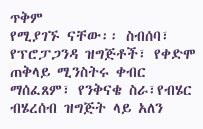ጥቅም
የሚያገኙ ናቸው፡፡ ስብሰባ፣ የፕሮፓጋንዳ ዝግጅቶች፣ የቀድሞ ጠቅላይ ሚንስትሩ ቀብር ማሰፈጸም፣ የንቅናቄ ስራ፣የብሄር ብሄረሰብ ዝግጅት ላይ አለን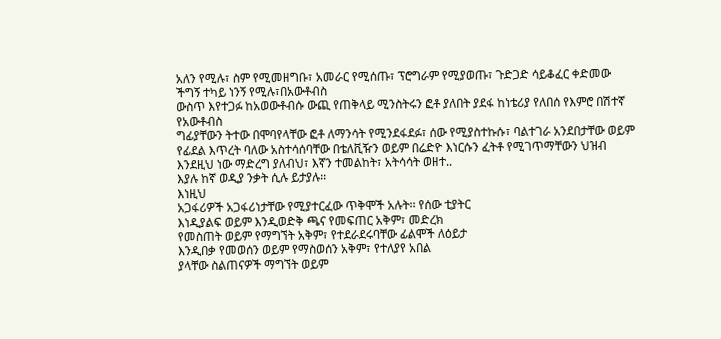አለን የሚሉ፣ ስም የሚመዘግቡ፣ አመራር የሚሰጡ፣ ፕሮግራም የሚያወጡ፣ ጉድጋድ ሳይቆፈር ቀድመው ችግኝ ተካይ ነንኝ የሚሉ፣በአውቶብስ
ውስጥ እየተጋፉ ከአወውቶብሱ ውጪ የጠቅላይ ሚንስትሩን ፎቶ ያለበት ያደፋ ከነቴሪያ የለበሰ የእምሮ በሽተኛ የአውቶብስ
ግፊያቸውን ትተው በሞባየላቸው ፎቶ ለማንሳት የሚንደፋደፉ፣ ሰው የሚያስተኩሱ፣ ባልተገራ አንደበታቸው ወይም የፊደል እጥረት ባለው አስተሳሰባቸው በቴለቪዥን ወይም በሬድዮ እነርሱን ፈትቶ የሚገጥማቸውን ህዝብ እንደዚህ ነው ማድረግ ያለብህ፣ እኛን ተመልከት፣ አትሳሳት ወዘተ..
እያሉ ከኛ ወዲያ ንቃት ሲሉ ይታያሉ፡፡
እነዚህ
አጋፋሪዎች አጋፋሪነታቸው የሚያተርፈው ጥቅሞች አሉት፡፡ የሰው ቲያትር
እነዲያልፍ ወይም እንዲወድቅ ጫና የመፍጠር አቅም፣ መድረክ
የመስጠት ወይም የማግኘት አቅም፣ የተደራደሩባቸው ፊልሞች ለዕይታ
እንዲበቃ የመወሰን ወይም የማስወሰን አቅም፣ የተለያየ አበል
ያላቸው ስልጠናዎች ማግኘት ወይም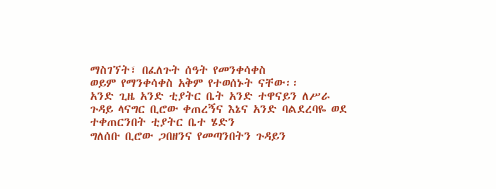ማስገኘት፣ በፈለጉት ሰዓት የመንቀሳቀስ
ወይም የማንቀሳቀስ አቅም የተወሰኑት ናቸው፡፡
አንድ ጊዜ አንድ ቲያትር ቤት አንድ ተዋናይን ለሥራ
ጉዳይ ላናግር ቢሮው ቀጠረኝና እኔና አንድ ባልደረባዬ ወደ ተቀጠርንበት ቲያትር ቤተ ሄድን
ግለሰቡ ቢሮው ጋበዘንና የመጣንበትን ጉዳይን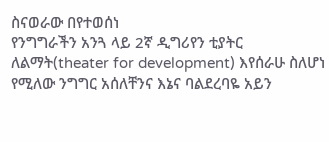ስናወራው በየተወሰነ
የንግግራችን አንጓ ላይ 2ኛ ዲግሪየን ቲያትር ለልማት(theater for development) እየሰራሁ ስለሆነ
የሚለው ንግግር አሰለቸንና እኔና ባልደረባዬ አይን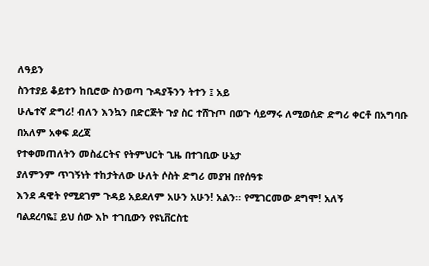ለዓይን
ስንተያይ ቆይተን ከቢሮው ስንወጣ ጉዳያችንን ትተን ፤ አይ
ሁሌተኛ ድግሪ! ብለን እንኳን በድርጅት ጉያ ስር ተሸጉጦ በወጉ ሳይማሩ ለሚወሰድ ድግሪ ቀርቶ በአግባቡ በአለም አቀፍ ደረጃ
የተቀመጠለትን መስፈርትና የትምህርት ጊዜ በተገቢው ሁኔታ
ያለምንም ጥገኝነት ተከታትለው ሁለት ሶስት ድግሪ መያዝ በየሰዓቱ
እንደ ዳዊት የሚደገም ጉዳይ አይደለም አሁን አሁን! አልን፡፡ የሚገርመው ደግሞ! አለኝ
ባልደረባዬ፤ ይህ ሰው እኮ ተገቢውን የዩኒቨርስቲ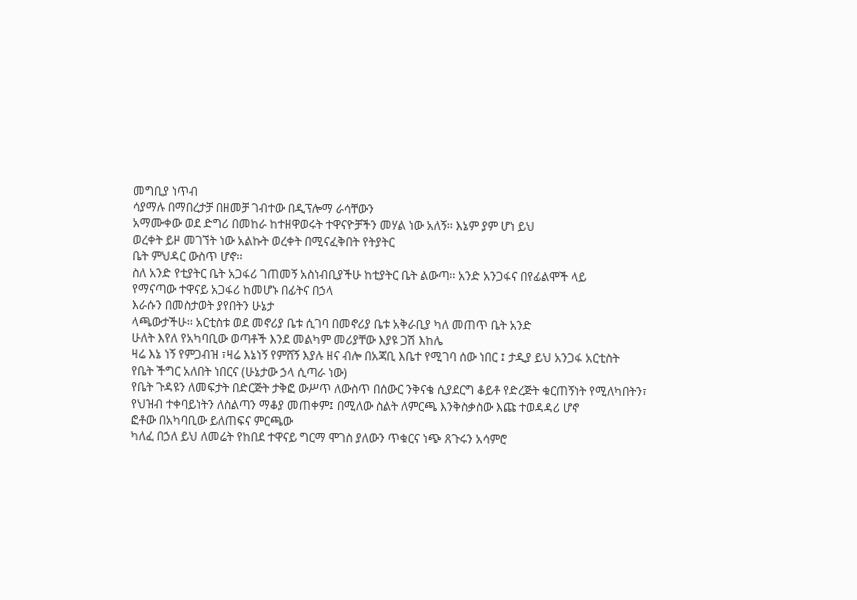መግቢያ ነጥብ
ሳያማሉ በማበረታቻ በዘመቻ ገብተው በዲፕሎማ ራሳቸውን
አማሙቀው ወደ ድግሪ በመከራ ከተዘዋወሩት ተዋናዮቻችን መሃል ነው አለኝ፡፡ እኔም ያም ሆነ ይህ
ወረቀት ይዞ መገኘት ነው አልኩት ወረቀት በሚናፈቅበት የትያትር
ቤት ምህዳር ውስጥ ሆኖ፡፡
ስለ አንድ የቲያትር ቤት አጋፋሪ ገጠመኝ አስነብቢያችሁ ከቲያትር ቤት ልውጣ፡፡ አንድ አንጋፋና በየፊልሞች ላይ
የማናጣው ተዋናይ አጋፋሪ ከመሆኑ በፊትና በኃላ
እራሱን በመስታወት ያየበትን ሁኔታ
ላጫውታችሁ፡፡ አርቲስቱ ወደ መኖሪያ ቤቱ ሲገባ በመኖሪያ ቤቱ አቅራቢያ ካለ መጠጥ ቤት አንድ
ሁለት እየለ የአካባቢው ወጣቶች እንደ መልካም መሪያቸው እያዩ ጋሽ እከሌ
ዛሬ እኔ ነኝ የምጋብዝ ፣ዛሬ እኔነኝ የምሸኝ እያሉ ዘና ብሎ በአጃቢ እቤተ የሚገባ ሰው ነበር ፤ ታዲያ ይህ አንጋፋ አርቲስት
የቤት ችግር አለበት ነበርና (ሁኔታው ኃላ ሲጣራ ነው)
የቤት ጉዳዩን ለመፍታት በድርጅት ታቅፎ ውሥጥ ለውስጥ በሰውር ንቅናቄ ሲያደርግ ቆይቶ የድረጅት ቁርጠኝነት የሚለካበትን፣
የህዝብ ተቀባይነትን ለስልጣን ማቆያ መጠቀም፤ በሚለው ስልት ለምርጫ እንቅስቃስው እጩ ተወዳዳሪ ሆኖ
ፎቶው በአካባቢው ይለጠፍና ምርጫው
ካለፈ በኃለ ይህ ለመሬት የከበደ ተዋናይ ግርማ ሞገስ ያለውን ጥቁርና ነጭ ጸጉሩን አሳምሮ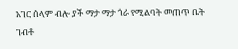አገር ሰላም ብሎ ያች ማታ ማታ ጎራ የሚልባት መጠጥ ቤት ገብቶ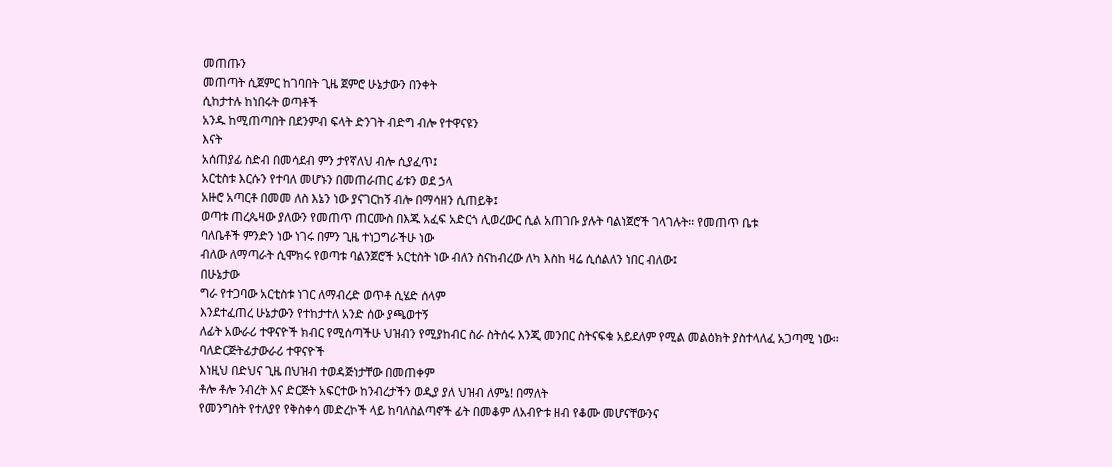መጠጡን
መጠጣት ሲጀምር ከገባበት ጊዜ ጀምሮ ሁኔታውን በንቀት
ሲከታተሉ ከነበሩት ወጣቶች
አንዱ ከሚጠጣበት በደንምብ ፍላት ድንገት ብድግ ብሎ የተዋናዩን
እናት
አሰጠያፊ ስድብ በመሳደብ ምን ታየኛለህ ብሎ ሲያፈጥ፤
አርቲስቱ እርሱን የተባለ መሆኑን በመጠራጠር ፊቱን ወደ ኃላ
አዙሮ አጣርቶ በመመ ለስ እኔን ነው ያናገርከኝ ብሎ በማሳዘን ሲጠይቅ፤
ወጣቱ ጠረጴዛው ያለውን የመጠጥ ጠርሙስ በእጁ አፈፍ አድርጎ ሊወረውር ሲል አጠገቡ ያሉት ባልነጀሮች ገላገሉት፡፡ የመጠጥ ቤቱ
ባለቤቶች ምንድን ነው ነገሩ በምን ጊዜ ተነጋግራችሁ ነው
ብለው ለማጣራት ሲሞክሩ የወጣቱ ባልንጀሮች አርቲስት ነው ብለን ስናከብረው ለካ እስከ ዛሬ ሲሰልለን ነበር ብለው፤
በሁኔታው
ግራ የተጋባው አርቲስቱ ነገር ለማብረድ ወጥቶ ሲሄድ ሰላም
እንደተፈጠረ ሁኔታውን የተከታተለ አንድ ሰው ያጫወተኝ
ለፊት አውራሪ ተዋናዮች ክብር የሚሰጣችሁ ህዝብን የሚያከብር ስራ ስትሰሩ እንጂ መንበር ስትናፍቁ አይደለም የሚል መልዕክት ያስተላለፈ አጋጣሚ ነው፡፡
ባለድርጅትፊታውራሪ ተዋናዮች
እነዚህ በድህና ጊዜ በህዝብ ተወዳጅነታቸው በመጠቀም
ቶሎ ቶሎ ንብረት እና ድርጅት አፍርተው ከንብረታችን ወዲያ ያለ ህዝብ ለምኔ! በማለት
የመንግስት የተለያየ የቅስቀሳ መድረኮች ላይ ከባለስልጣኖች ፊት በመቆም ለአብዮቱ ዘብ የቆሙ መሆናቸውንና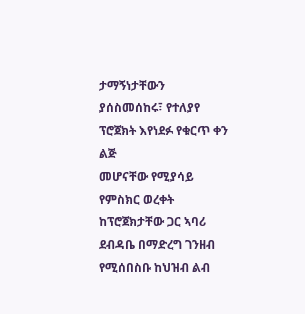ታማኝነታቸውን
ያሰስመሰከሩ፣ የተለያየ ፕሮጀክት እየነደፉ የቁርጥ ቀን ልጅ
መሆናቸው የሚያሳይ የምስክር ወረቀት ከፕሮጀክታቸው ጋር ኣባሪ ደብዳቤ በማድረግ ገንዘብ የሚሰበስቡ ከህዝብ ልብ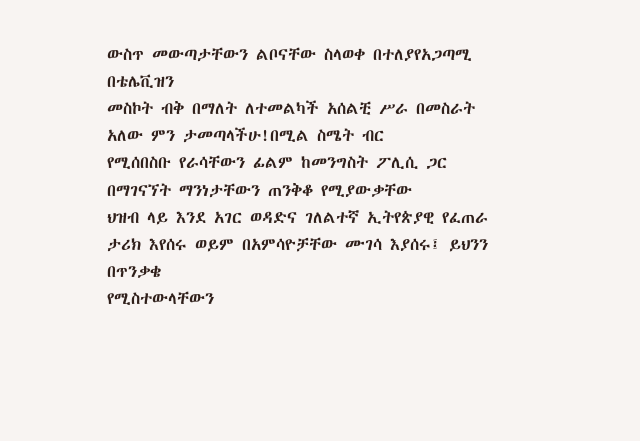ውስጥ መውጣታቸውን ልቦናቸው ስላወቀ በተለያየአጋጣሚ በቴሌቪዝን
መስኮት ብቅ በማለት ለተመልካች አሰልቺ ሥራ በመስራት አለው ምን ታመጣላችሁ!በሚል ስሜት ብር
የሚሰበስቡ የራሳቸውን ፊልም ከመንግስት ፖሊሲ ጋር በማገናኘት ማንነታቸውን ጠንቅቆ የሚያውቃቸው
ህዝብ ላይ እንደ አገር ወዳድና ገለልተኛ ኢትየጵያዊ የፈጠራ ታሪክ እየሰሩ ወይም በአምሳዮቻቸው ሙገሳ እያሰሩ፤ ይህንን በጥንቃቄ
የሚስተውላቸውን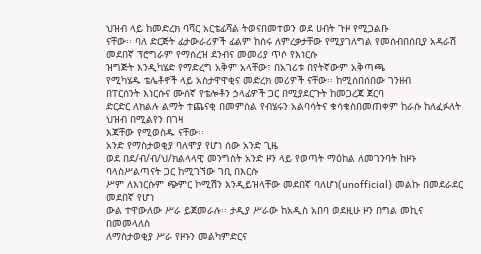ህዝብ ላይ ከመድረክ ባሻር አርቴፊሻል ትወናበመተወን ወደ ሀብት ጉዞ የሚጋልቡ
ናቸው፡፡ ባለ ድርጅት ፊታውራሪዎች ፊልም ከሰሩ ለምረቃታቸው የሚያገለግል የመሰብበሰቢያ አዳራሽ መደበኛ ፕሮግራም የማሰረዝ ደንብና መመሪያ ጥሶ የእነርሱ
ዝግጅት እንዲካሄድ የማድረግ አቅም አላቸው፣ በአገሪቱ በየትኛውም አቅጣጫ
የሚካሄዱ ቴሌቶኖች ላይ አስታዋዋቂና መድረክ መሪዎች ናቸው፡፡ ከሚሰበሰበው ገንዘብ
በፐርሰንት እነርሱና ሙሰኛ የቴሎቶን ኃላፊዎች ጋር በሚያደርጉት ከመጋረጃ ጀርባ
ድርድር ለክልሉ ልማት ተጨናቂ በመምሰል የብሄሩን አልባሳትና ቁሳቁስበመጠቀም ከራሱ ከለፈፉለት ህዝብ በሚልየን በገዛ
እጃቸው የሚወስዱ ናቸው፡፡
አንድ የማስታወቂያ ባለሞያ የሆነ ሰው አንድ ጊዜ
ወደ በደ/ብ/ብ/ህ/ክልላላዊ መንግስት አንድ ዞን ላይ የወጣት ማዕከል ለመገንባት ከዞኑ ባላስሥልጣናት ጋር ከሚገኘው ገቢ በእርሱ
ሥም ለእነርሱም ጭምር ኮሚሽን እንዲይዝላቸው መደበኛ ባለሆነ(unofficial) መልኩ በመደራደር መደበኛ የሆነ
ውል ተዋውለው ሥራ ይጀመራሉ፡፡ ታዲያ ሥራው ከአዲስ አበባ ወደዚሁ ዞን በግል መኪና በመመላለስ
ለማስታወቂያ ሥራ የዞኑን መልካምድርና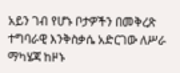አይን ገብ የሆኑ ቦታዎችን በመቅረጽ ተግባራዊ እንቅስቃሴ አድርገው ለሥራ ማካሄጃ ከዞኑ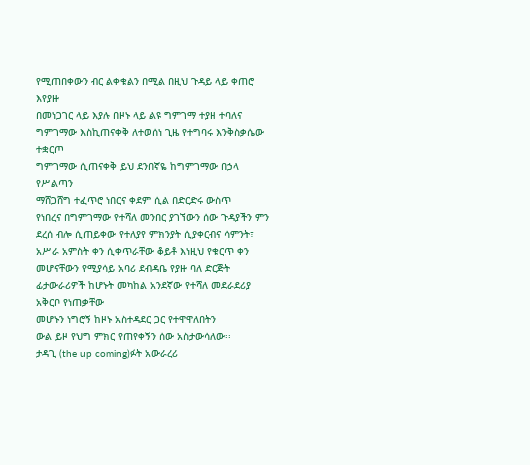የሚጠበቀውን ብር ልቀቁልን በሚል በዚህ ጉዳይ ላይ ቀጠሮ እየያዙ
በመነጋገር ላይ እያሉ በዞኑ ላይ ልዩ ግምገማ ተያዘ ተባለና ግምገማው እስኪጠናቀቅ ለተወሰነ ጊዜ የተግባሩ እንቅስቃሴው ተቋርጦ
ግምገማው ሲጠናቀቅ ይህ ደንበኛዬ ከግምገማው በኃላ የሥልጣን
ማሸጋሸግ ተፈጥሮ ነበርና ቀደም ሲል በድርድሩ ውስጥ
የነበረና በግምገማው የተሻለ መንበር ያገኘውን ሰው ጉዳያችን ምን ደረሰ ብሎ ሲጠይቀው የተለያየ ምክንያት ሲያቀርብና ሳምንት፣ አሥራ አምስት ቀን ሲቀጥራቸው ቆይቶ እነዚህ የቁርጥ ቀን
መሆናቸውን የሚያሳይ አባሪ ደብዳቤ የያዙ ባለ ድርጅት
ፊታውራሪዎች ከሆኑት መካከል አንደኛው የተሻለ መደራደሪያ አቅርቦ የነጠቃቸው
መሆኑን ነግሮኝ ከዞኑ አስተዳደር ጋር የተዋዋለበትን
ውል ይዞ የህግ ምክር የጠየቀኝን ሰው አስታውሳለው፡፡
ታዳጊ (the up coming)ፉት አውራረሪ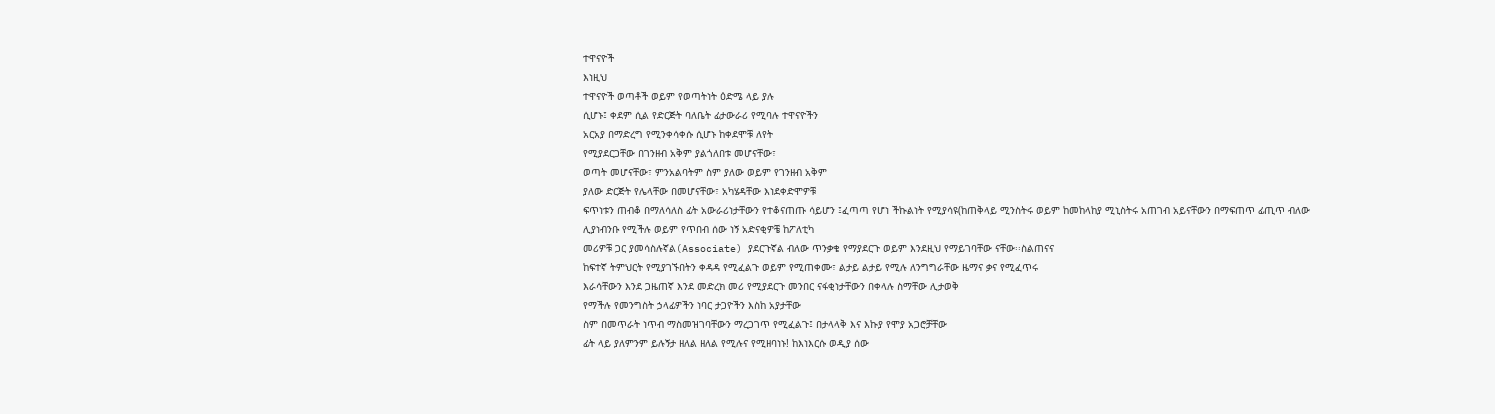ተዋናዮች
እነዚህ
ተዋናዮች ወጣቶች ወይም የወጣትነት ዕድሜ ላይ ያሉ
ሲሆኑ፤ ቀደም ሲል የድርጅት ባለቤት ፊታውራሪ የሚባሉ ተዋናዮችን
አርአያ በማድረግ የሚንቀሳቀሱ ሲሆኑ ከቀደሞቹ ለየት
የሚያደርጋቸው በገንዘብ አቅም ያልጎለበቱ መሆናቸው፣
ወጣት መሆናቸው፣ ምንአልባትም ስም ያለው ወይም የገንዘብ አቅም
ያለው ድርጅት የሌላቸው በመሆናቸው፣ አካሄዳቸው እነደቀድሞዎቹ
ፍጥነቱን ጠብቆ በማለሳለስ ፊት አውራሪነታቸውን የተቆናጠጡ ሳይሆን ፤ፈጣጣ የሆነ ችኩልነት የሚያሳዩ(ከጠቅላይ ሚንስትሩ ወይም ከመከላከያ ሚኒስትሩ አጠገብ አይናቸውን በማፍጠጥ ፊጢጥ ብለው
ሊያነብንቡ የሚችሉ ወይም የጥበብ ሰው ነኝ አድናቂዎቼ ከፖለቲካ
መሪዎቹ ጋር ያመሳስሉኛል(Associate) ያደርጉኛል ብለው ጥንቃቄ የማያደርጉ ወይም እንደዚህ የማይገባቸው ናቸው፡፡ስልጠናና
ከፍተኛ ትምህርት የሚያገኙበትን ቀዳዳ የሚፈልጉ ወይም የሚጠቀሙ፣ ልታይ ልታይ የሚሉ ለንግግራቸው ዜማና ቃና የሚፈጥሩ
እራሳቸውን እንደ ጋዜጠኛ እንደ መድረክ መሪ የሚያደርጉ መንበር ናፋቂነታቸውን በቀላሉ ስማቸው ሊታወቅ
የማችሉ የመንግስት ኃላፊዎችን ነባር ታጋዮችን እስከ አያታቸው
ስም በመጥራት ነጥብ ማስመዝገባቸውን ማረጋገጥ የሚፈልጉ፤ በታላላቅ እና እኩያ የሞያ አጋሮቻቸው
ፊት ላይ ያለምንም ይሉኝታ ዘለል ዘለል የሚሉና የሚዘባነኑ! ከእነእርሱ ወዲያ ሰው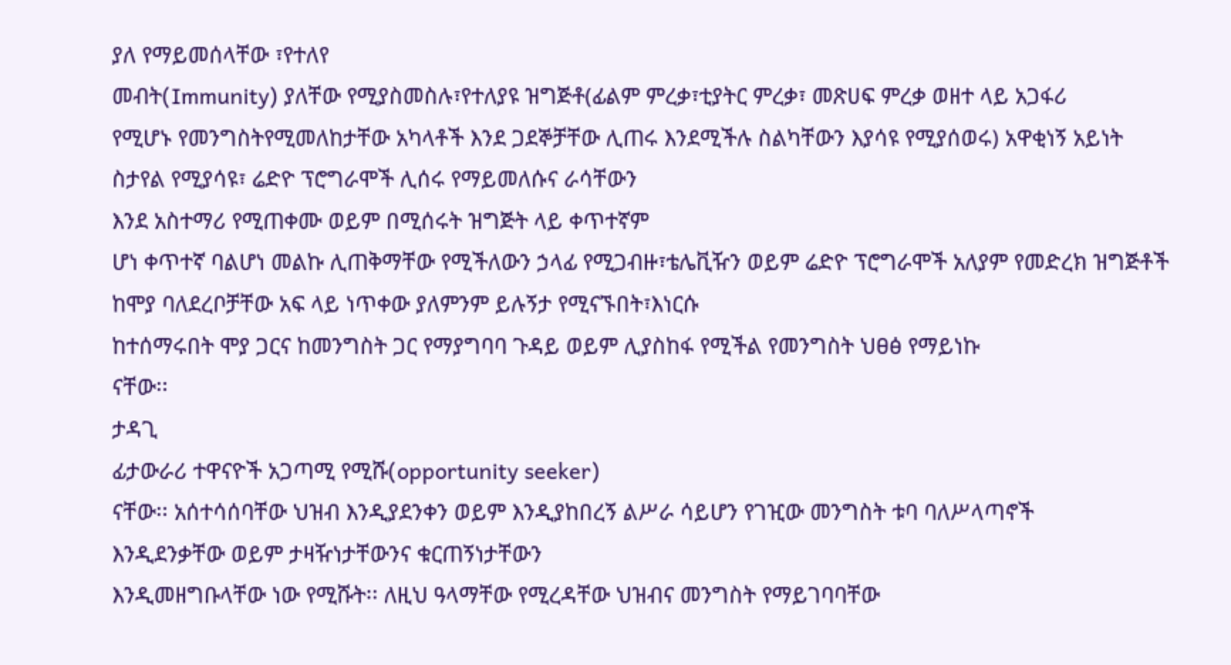ያለ የማይመሰላቸው ፣የተለየ
መብት(Immunity) ያለቸው የሚያስመስሉ፣የተለያዩ ዝግጅቶ(ፊልም ምረቃ፣ቲያትር ምረቃ፣ መጽሀፍ ምረቃ ወዘተ ላይ አጋፋሪ
የሚሆኑ የመንግስትየሚመለከታቸው አካላቶች እንደ ጋደኞቻቸው ሊጠሩ እንደሚችሉ ስልካቸውን እያሳዩ የሚያሰወሩ) አዋቂነኝ አይነት
ስታየል የሚያሳዩ፣ ሬድዮ ፕሮግራሞች ሊሰሩ የማይመለሱና ራሳቸውን
እንደ አስተማሪ የሚጠቀሙ ወይም በሚሰሩት ዝግጅት ላይ ቀጥተኛም
ሆነ ቀጥተኛ ባልሆነ መልኩ ሊጠቅማቸው የሚችለውን ኃላፊ የሚጋብዙ፣ቴሌቪዥን ወይም ሬድዮ ፕሮግራሞች አለያም የመድረክ ዝግጅቶች
ከሞያ ባለደረቦቻቸው አፍ ላይ ነጥቀው ያለምንም ይሉኝታ የሚናኙበት፣እነርሱ
ከተሰማሩበት ሞያ ጋርና ከመንግስት ጋር የማያግባባ ጉዳይ ወይም ሊያስከፋ የሚችል የመንግስት ህፀፅ የማይነኩ
ናቸው፡፡
ታዳጊ
ፊታውራሪ ተዋናዮች አጋጣሚ የሚሹ(opportunity seeker)
ናቸው፡፡ አሰተሳሰባቸው ህዝብ እንዲያደንቀን ወይም እንዲያከበረኝ ልሥራ ሳይሆን የገዢው መንግስት ቱባ ባለሥላጣኖች
እንዲደንቃቸው ወይም ታዛዥነታቸውንና ቁርጠኝነታቸውን
እንዲመዘግቡላቸው ነው የሚሹት፡፡ ለዚህ ዓላማቸው የሚረዳቸው ህዝብና መንግስት የማይገባባቸው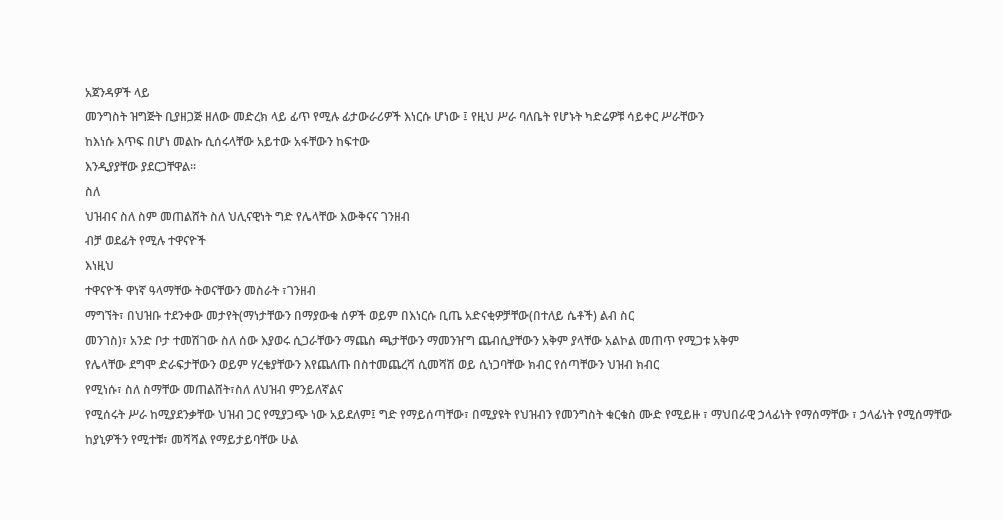አጀንዳዎች ላይ
መንግስት ዝግጅት ቢያዘጋጅ ዘለው መድረክ ላይ ፊጥ የሚሉ ፊታውራሪዎች እነርሱ ሆነው ፤ የዚህ ሥራ ባለቤት የሆኑት ካድሬዎቹ ሳይቀር ሥራቸውን
ከእነሱ እጥፍ በሆነ መልኩ ሲሰሩላቸው አይተው አፋቸውን ከፍተው
እንዲያያቸው ያደርጋቸዋል፡፡
ስለ
ህዝብና ስለ ስም መጠልሸት ስለ ህሊናዊነት ግድ የሌላቸው እውቅናና ገንዘብ
ብቻ ወደፊት የሚሉ ተዋናዮች
እነዚህ
ተዋናዮች ዋነኛ ዓላማቸው ትወናቸውን መስራት ፣ገንዘብ
ማግኘት፣ በህዝቡ ተደንቀው መታየት(ማነታቸውን በማያውቁ ሰዎች ወይም በእነርሱ ቢጤ አድናቂዎቻቸው(በተለይ ሴቶች) ልብ ስር
መንገስ)፣ አንድ ቦታ ተመሽገው ስለ ሰው እያወሩ ሲጋራቸውን ማጨስ ጫታቸውን ማመንዠግ ጨብሲያቸውን አቅም ያላቸው አልኮል መጠጥ የሚጋቱ አቅም
የሌላቸው ደግሞ ድራፍታቸውን ወይም ሃረቄያቸውን እየጨለጡ በስተመጨረሻ ሲመሻሽ ወይ ሲነጋባቸው ክብር የሰጣቸውን ህዝብ ክብር
የሚነሱ፣ ስለ ስማቸው መጠልሸት፣ስለ ለህዝብ ምንይለኛልና
የሚሰሩት ሥራ ከሚያደንቃቸው ህዝብ ጋር የሚያጋጭ ነው አይደለም፤ ግድ የማይሰጣቸው፣ በሚያዩት የህዝብን የመንግስት ቁርቁስ ሙድ የሚይዙ ፣ ማህበራዊ ኃላፊነት የማሰማቸው ፣ ኃላፊነት የሚሰማቸው
ከያኒዎችን የሚተቹ፣ መሻሻል የማይታይባቸው ሁል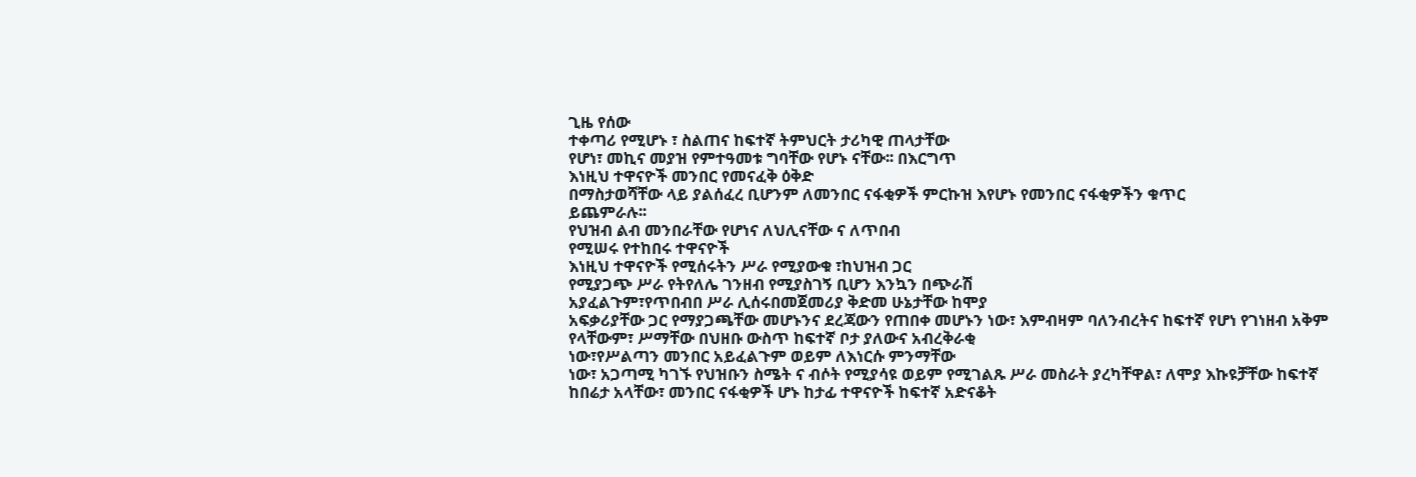ጊዜ የሰው
ተቀጣሪ የሚሆኑ ፣ ስልጠና ከፍተኛ ትምህርት ታሪካዊ ጠላታቸው
የሆነ፣ መኪና መያዝ የምተዓመቱ ግባቸው የሆኑ ናቸው፡፡ በእርግጥ
እነዚህ ተዋናዮች መንበር የመናፈቅ ዕቅድ
በማስታወሻቸው ላይ ያልሰፈረ ቢሆንም ለመንበር ናፋቂዎች ምርኩዝ እየሆኑ የመንበር ናፋቂዎችን ቁጥር
ይጨምራሉ፡፡
የህዝብ ልብ መንበራቸው የሆነና ለህሊናቸው ና ለጥበብ
የሚሠሩ የተከበሩ ተዋናዮች
እነዚህ ተዋናዮች የሚሰሩትን ሥራ የሚያውቁ ፣ከህዝብ ጋር
የሚያጋጭ ሥራ የትየለሌ ገንዘብ የሚያስገኝ ቢሆን እንኳን በጭራሽ
አያፈልጉም፣የጥበብበ ሥራ ሊሰሩበመጀመሪያ ቅድመ ሁኔታቸው ከሞያ
አፍቃሪያቸው ጋር የማያጋጫቸው መሆኑንና ደረጃውን የጠበቀ መሆኑን ነው፣ እምብዛም ባለንብረትና ከፍተኛ የሆነ የገነዘብ አቅም የላቸውም፣ ሥማቸው በህዘቡ ውስጥ ከፍተኛ ቦታ ያለውና አብረቅራቂ
ነው፣የሥልጣን መንበር አይፈልጉም ወይም ለእነርሱ ምንማቸው
ነው፣ አጋጣሚ ካገኙ የህዝቡን ስሜት ና ብሶት የሚያሳዩ ወይም የሚገልጹ ሥራ መስራት ያረካቸዋል፣ ለሞያ እኩዩቻቸው ከፍተኛ ከበሬታ አላቸው፣ መንበር ናፋቂዎች ሆኑ ከታፊ ተዋናዮች ከፍተኛ አድናቆት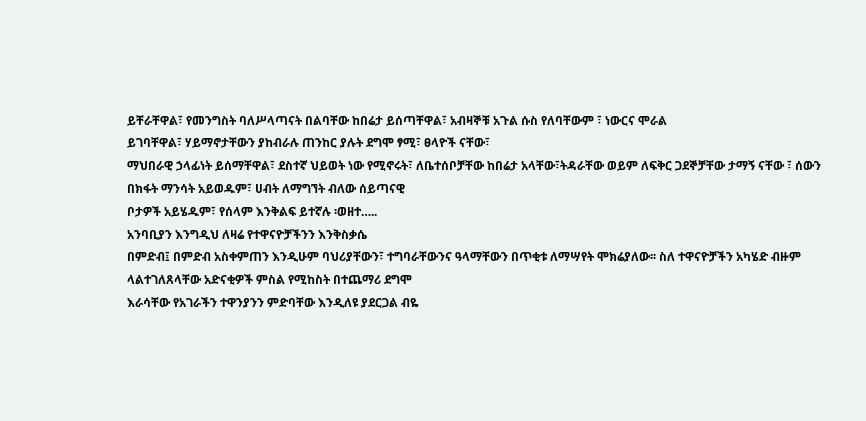ይቸራቸዋል፣ የመንግስት ባለሥላጣናት በልባቸው ከበሬታ ይሰጣቸዋል፣ አብዛኞቹ አጉል ሱስ የለባቸውም ፣ ነውርና ሞራል
ይገባቸዋል፣ ሃይማኖታቸውን ያከብራሉ ጠንከር ያሉት ደግሞ ፃሚ፣ ፀላዮች ናቸው፣
ማህበራዊ ኃላፊነት ይሰማቸዋል፣ ደስተኛ ህይወት ነው የሚኖሩት፣ ለቤተሰቦቻቸው ከበሬታ አላቸው፣ትዳራቸው ወይም ለፍቅር ጋደኞቻቸው ታማኝ ናቸው ፣ ሰውን
በክፋት ማንሳት አይወዱም፣ ሀብት ለማግኘት ብለው ሰይጣናዊ
ቦታዎች አይሄዱም፣ የሰላም እንቅልፍ ይተኛሉ ፡ወዘተ…..
አንባቢያን እንግዲህ ለዛሬ የተዋናዮቻችንን እንቅስቃሴ
በምድብ፤ በምድብ አስቀምጠን እንዲሁም ባህሪያቸውን፣ ተግባራቸውንና ዓላማቸውን በጥቂቱ ለማሣየት ሞክሬያለው፡፡ ስለ ተዋናዮቻችን አካሄድ ብዙም
ላልተገለጸላቸው አድናቂዎች ምስል የሚከስት በተጨማሪ ደግሞ
እራሳቸው የአገራችን ተዋንያንን ምድባቸው እንዲለዩ ያደርጋል ብዬ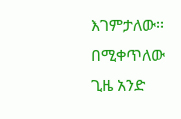እገምታለው፡፡ በሚቀጥለው ጊዜ አንድ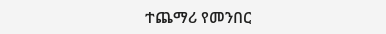ተጨማሪ የመንበር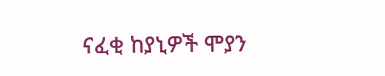ናፈቂ ከያኒዎች ሞያን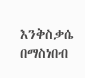እንቅስቃሴ በማስነበብ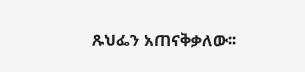ጹህፌን አጠናቅቃለው፡፡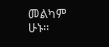መልካም ሁኑ፡፡